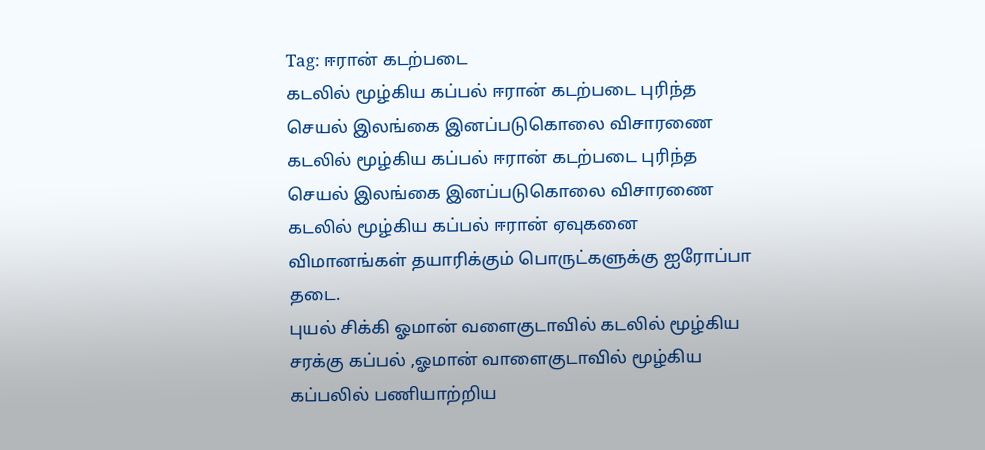Tag: ஈரான் கடற்படை
கடலில் மூழ்கிய கப்பல் ஈரான் கடற்படை புரிந்த செயல் இலங்கை இனப்படுகொலை விசாரணை
கடலில் மூழ்கிய கப்பல் ஈரான் கடற்படை புரிந்த செயல் இலங்கை இனப்படுகொலை விசாரணை
கடலில் மூழ்கிய கப்பல் ஈரான் ஏவுகனை விமானங்கள் தயாரிக்கும் பொருட்களுக்கு ஐரோப்பா தடை.
புயல் சிக்கி ஓமான் வளைகுடாவில் கடலில் மூழ்கிய சரக்கு கப்பல் ,ஓமான் வாளைகுடாவில் மூழ்கிய கப்பலில் பணியாற்றிய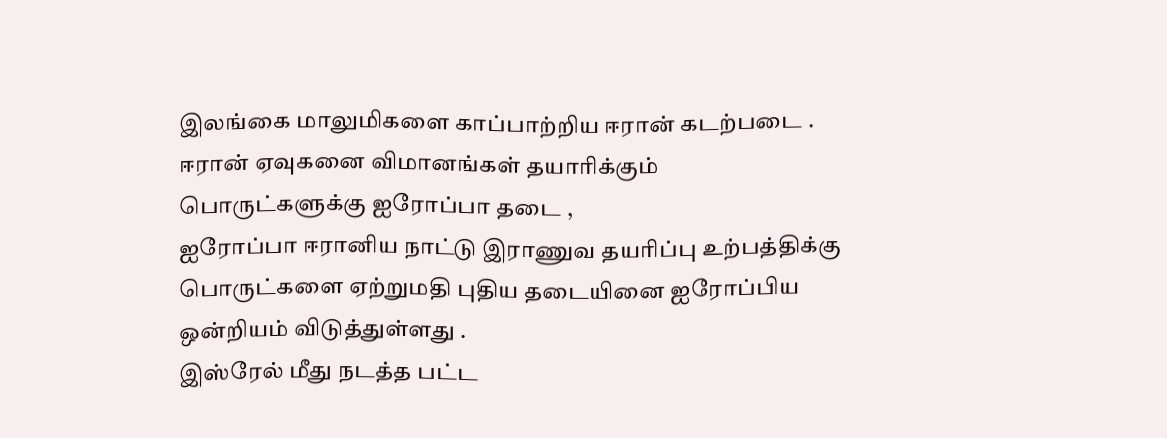இலங்கை மாலுமிகளை காப்பாற்றிய ஈரான் கடற்படை .
ஈரான் ஏவுகனை விமானங்கள் தயாரிக்கும் பொருட்களுக்கு ஐரோப்பா தடை ,
ஐரோப்பா ஈரானிய நாட்டு இராணுவ தயரிப்பு உற்பத்திக்கு பொருட்களை ஏற்றுமதி புதிய தடையினை ஐரோப்பிய ஒன்றியம் விடுத்துள்ளது .
இஸ்ரேல் மீது நடத்த பட்ட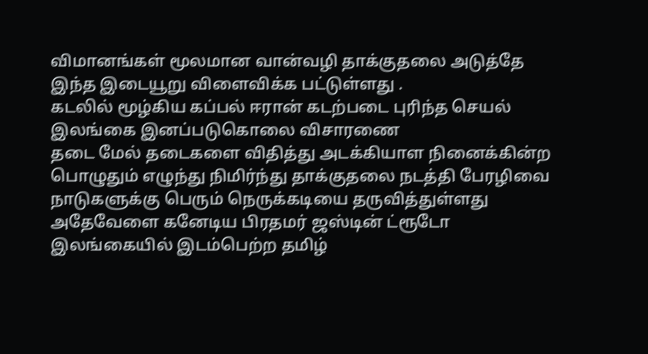விமானங்கள் மூலமான வான்வழி தாக்குதலை அடுத்தே இந்த இடையூறு விளைவிக்க பட்டுள்ளது .
கடலில் மூழ்கிய கப்பல் ஈரான் கடற்படை புரிந்த செயல் இலங்கை இனப்படுகொலை விசாரணை
தடை மேல் தடைகளை விதித்து அடக்கியாள நினைக்கின்ற பொழுதும் எழுந்து நிமிர்ந்து தாக்குதலை நடத்தி பேரழிவை நாடுகளுக்கு பெரும் நெருக்கடியை தருவித்துள்ளது
அதேவேளை கனேடிய பிரதமர் ஜஸ்டின் ட்ரூடோ இலங்கையில் இடம்பெற்ற தமிழ்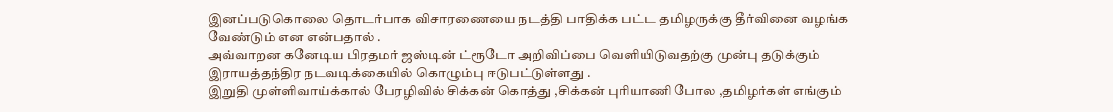இனப்படுகொலை தொடர்பாக விசாரணையை நடத்தி பாதிக்க பட்ட தமிழருக்கு தீர்வினை வழங்க வேண்டும் என என்பதால் .
அவ்வாறன கனேடிய பிரதமர் ஜஸ்டின் ட்ரூடோ அறிவிப்பை வெளியிடுவதற்கு முன்பு தடுக்கும் இராயத்தந்திர நடவடிக்கையில் கொழும்பு ஈடுபட்டுள்ளது .
இறுதி முள்ளிவாய்க்கால் பேரழிவில் சிக்கன் கொத்து ,சிக்கன் புரியாணி போல ,தமிழர்கள் எங்கும்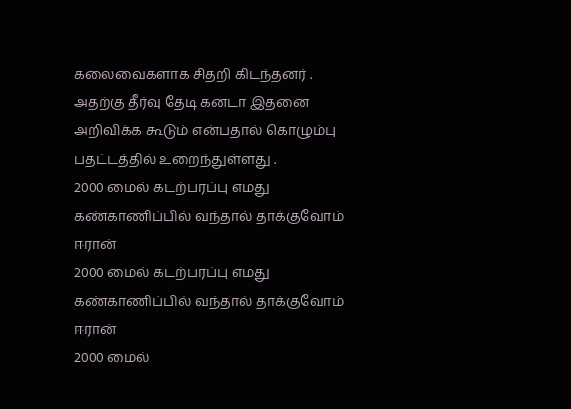கலைவைகளாக சிதறி கிடந்தனர் .
அதற்கு தீர்வு தேடி கனடா இதனை அறிவிக்க கூடும் என்பதால் கொழும்பு பதட்டத்தில் உறைந்துள்ளது .
2000 மைல் கடற்பரப்பு எமது கண்காணிப்பில் வந்தால் தாக்குவோம் ஈரான்
2000 மைல் கடற்பரப்பு எமது கண்காணிப்பில் வந்தால் தாக்குவோம் ஈரான்
2000 மைல்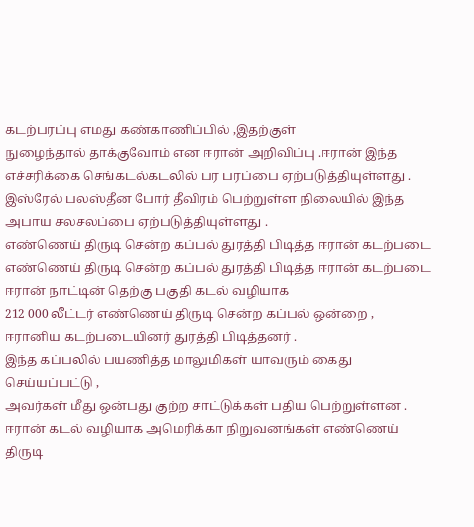கடற்பரப்பு எமது கண்காணிப்பில் ,இதற்குள்
நுழைந்தால் தாக்குவோம் என ஈரான் அறிவிப்பு .ஈரான் இந்த எச்சரிக்கை செங்கடல்கடலில் பர பரப்பை ஏற்படுத்தியுள்ளது .
இஸ்ரேல் பலஸ்தீன போர் தீவிரம் பெற்றுள்ள நிலையில் இந்த அபாய சலசலப்பை ஏற்படுத்தியுள்ளது .
எண்ணெய் திருடி சென்ற கப்பல் துரத்தி பிடித்த ஈரான் கடற்படை
எண்ணெய் திருடி சென்ற கப்பல் துரத்தி பிடித்த ஈரான் கடற்படை
ஈரான் நாட்டின் தெற்கு பகுதி கடல் வழியாக
212 000 லீட்டர் எண்ணெய் திருடி சென்ற கப்பல் ஒன்றை ,
ஈரானிய கடற்படையினர் துரத்தி பிடித்தனர் .
இந்த கப்பலில் பயணித்த மாலுமிகள் யாவரும் கைது செய்யப்பட்டு ,
அவர்கள் மீது ஒன்பது குற்ற சாட்டுக்கள் பதிய பெற்றுள்ளன .
ஈரான் கடல் வழியாக அமெரிக்கா நிறுவனங்கள் எண்ணெய் திருடி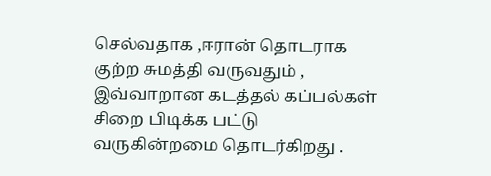செல்வதாக ,ஈரான் தொடராக குற்ற சுமத்தி வருவதும் ,
இவ்வாறான கடத்தல் கப்பல்கள் சிறை பிடிக்க பட்டு வருகின்றமை தொடர்கிறது .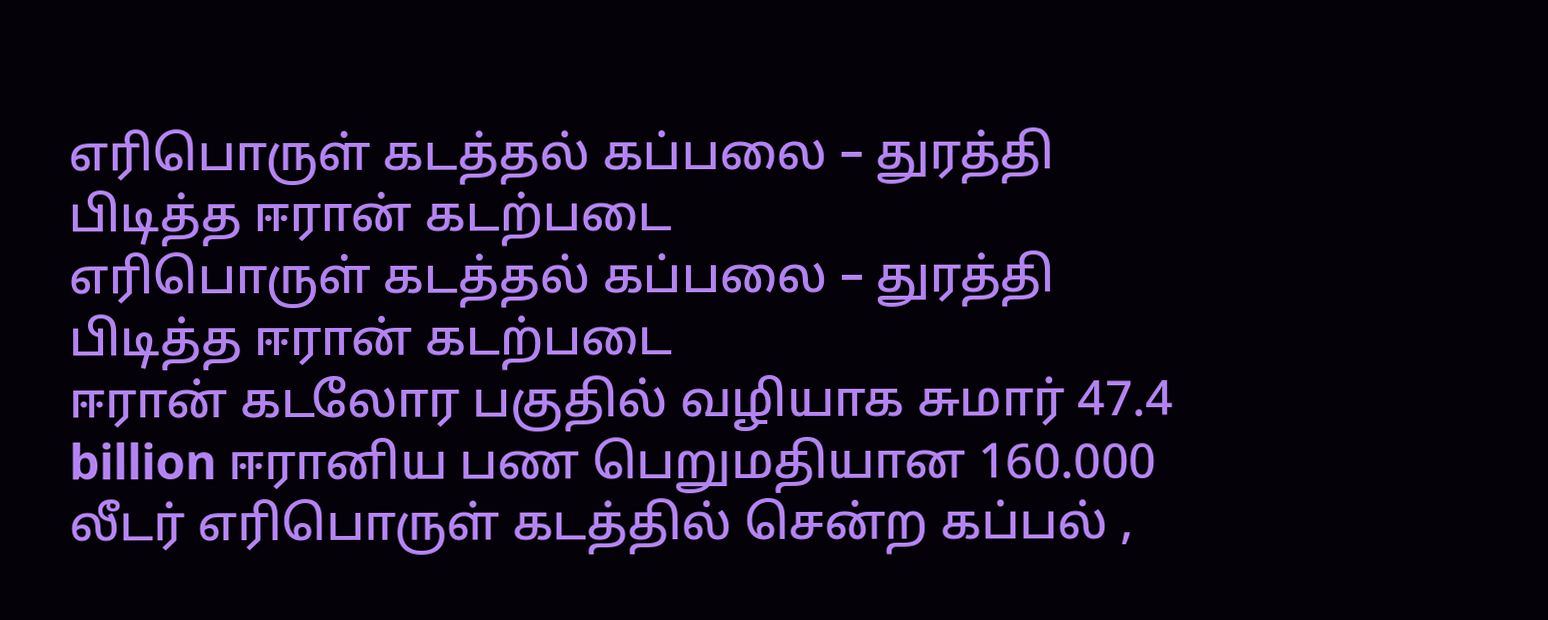எரிபொருள் கடத்தல் கப்பலை – துரத்தி பிடித்த ஈரான் கடற்படை
எரிபொருள் கடத்தல் கப்பலை – துரத்தி பிடித்த ஈரான் கடற்படை
ஈரான் கடலோர பகுதில் வழியாக சுமார் 47.4 billion ஈரானிய பண பெறுமதியான 160.000 லீடர் எரிபொருள் கடத்தில் சென்ற கப்பல் ,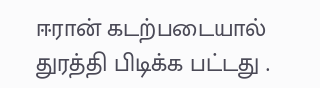ஈரான் கடற்படையால் துரத்தி பிடிக்க பட்டது .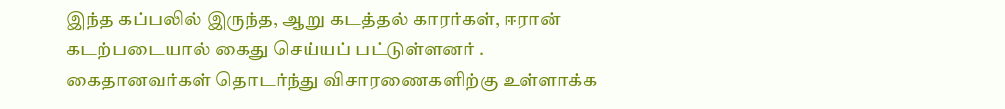இந்த கப்பலில் இருந்த, ஆறு கடத்தல் காரர்கள், ஈரான் கடற்படையால் கைது செய்யப் பட்டுள்ளனர் .
கைதானவர்கள் தொடர்ந்து விசாரணைகளிற்கு உள்ளாக்க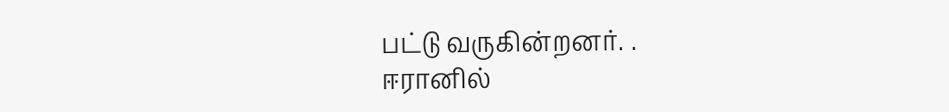பட்டு வருகின்றனர். .
ஈரானில்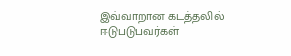இவ்வாறான கடத்தலில் ஈடுபடுபவர்கள்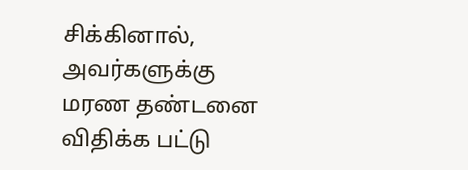சிக்கினால், அவர்களுக்கு மரண தண்டனை விதிக்க பட்டு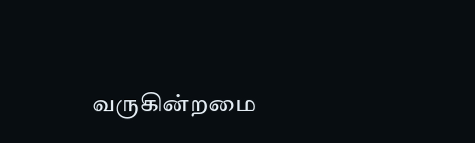வருகின்றமை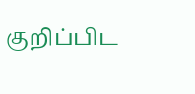குறிப்பிட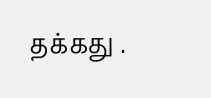தக்கது .